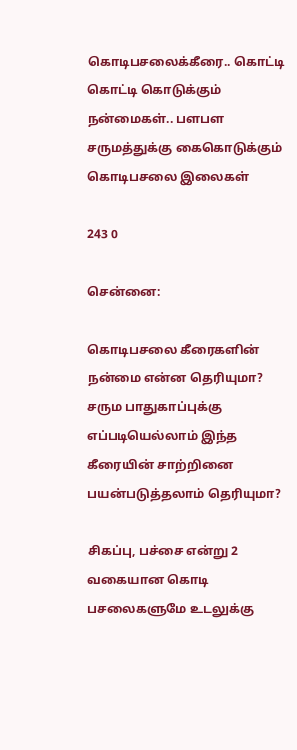கொடிபசலைக்கீரை.. கொட்டி கொட்டி கொடுக்கும் நன்மைகள்.. பளபள சருமத்துக்கு கைகொடுக்கும் கொடிபசலை இலைகள்

243 0

சென்னை:

கொடிபசலை கீரைகளின் நன்மை என்ன தெரியுமா? சரும பாதுகாப்புக்கு எப்படியெல்லாம் இந்த கீரையின் சாற்றினை பயன்படுத்தலாம் தெரியுமா?

சிகப்பு, பச்சை என்று 2 வகையான கொடி பசலைகளுமே உடலுக்கு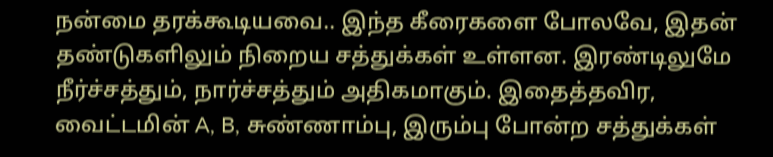நன்மை தரக்கூடியவை.. இந்த கீரைகளை போலவே, இதன் தண்டுகளிலும் நிறைய சத்துக்கள் உள்ளன. இரண்டிலுமே நீர்ச்சத்தும், நார்ச்சத்தும் அதிகமாகும். இதைத்தவிர, வைட்டமின் A, B, சுண்ணாம்பு, இரும்பு போன்ற சத்துக்கள்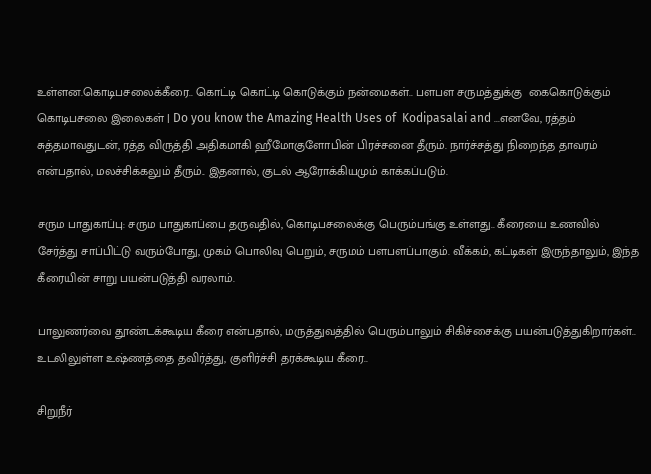உள்ளன.கொடிபசலைக்கீரை.. கொட்டி கொட்டி கொடுக்கும் நன்மைகள்.. பளபள சருமத்துக்கு  கைகொடுக்கும் கொடிபசலை இலைகள் | Do you know the Amazing Health Uses of  Kodipasalai and ...எனவே, ரத்தம் சுத்தமாவதுடன், ரத்த விருத்தி அதிகமாகி ஹீமோகுளோபின் பிரச்சனை தீரும். நார்ச்சத்து நிறைந்த தாவரம் என்பதால், மலச்சிக்கலும் தீரும்.. இதனால், குடல் ஆரோக்கியமும் காக்கப்படும்.

சரும பாதுகாப்பு: சரும பாதுகாப்பை தருவதில், கொடிபசலைக்கு பெரும்பங்கு உள்ளது.. கீரையை உணவில் சேர்த்து சாப்பிட்டு வரும்போது, முகம் பொலிவு பெறும், சருமம் பளபளப்பாகும். வீக்கம், கட்டிகள் இருந்தாலும், இந்த கீரையின் சாறு பயன்படுத்தி வரலாம்.

பாலுணர்வை தூண்டக்கூடிய கீரை என்பதால், மருத்துவத்தில் பெரும்பாலும் சிகிச்சைக்கு பயன்படுத்துகிறார்கள்.. உடலிலுள்ள உஷ்ணத்தை தவிர்த்து, குளிர்ச்சி தரக்கூடிய கீரை..

சிறுநீர்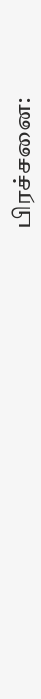பிரச்சனை: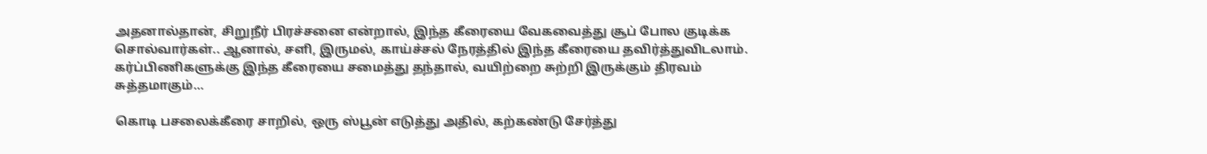அதனால்தான், சிறுநீர் பிரச்சனை என்றால், இந்த கீரையை வேகவைத்து சூப் போல குடிக்க சொல்வார்கள்.. ஆனால், சளி, இருமல், காய்ச்சல் நேரத்தில் இந்த கீரையை தவிர்த்துவிடலாம். கர்ப்பிணிகளுக்கு இந்த கீரையை சமைத்து தந்தால், வயிற்றை சுற்றி இருக்கும் திரவம் சுத்தமாகும்…

கொடி பசலைக்கீரை சாறில், ஒரு ஸ்பூன் எடுத்து அதில், கற்கண்டு சேர்த்து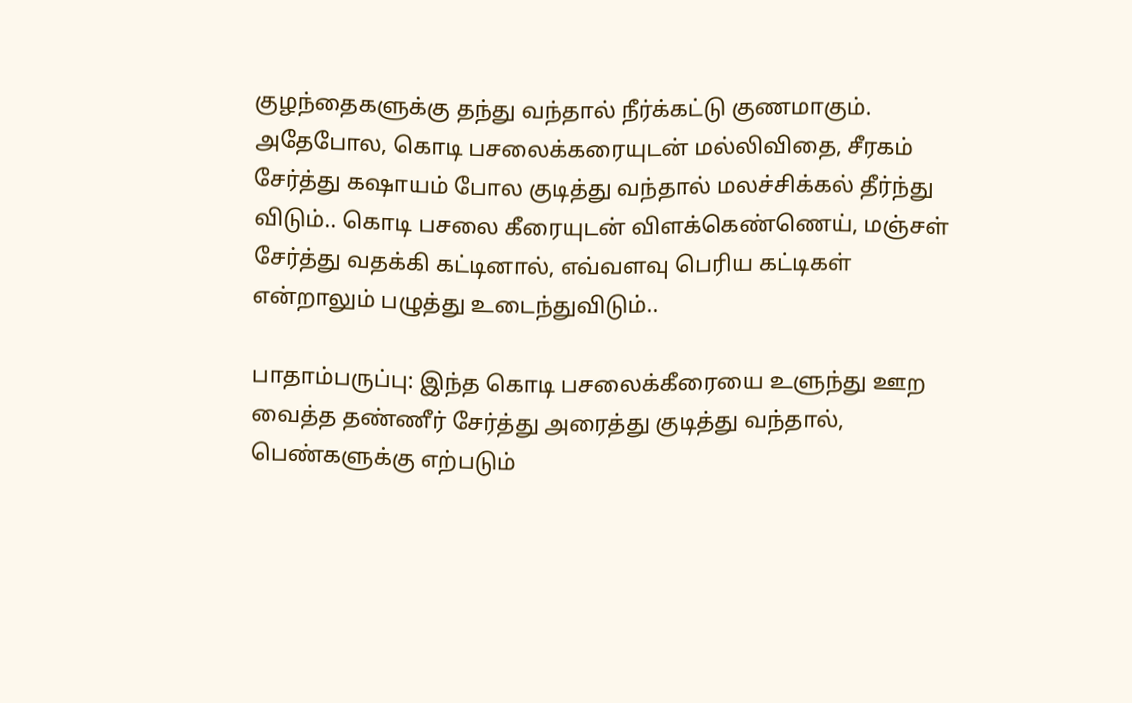குழந்தைகளுக்கு தந்து வந்தால் நீர்க்கட்டு குணமாகும். அதேபோல, கொடி பசலைக்கரையுடன் மல்லிவிதை, சீரகம் சேர்த்து கஷாயம் போல குடித்து வந்தால் மலச்சிக்கல் தீர்ந்து விடும்.. கொடி பசலை கீரையுடன் விளக்கெண்ணெய், மஞ்சள் சேர்த்து வதக்கி கட்டினால், எவ்வளவு பெரிய கட்டிகள் என்றாலும் பழுத்து உடைந்துவிடும்..

பாதாம்பருப்பு: இந்த கொடி பசலைக்கீரையை உளுந்து ஊற வைத்த தண்ணீர் சேர்த்து அரைத்து குடித்து வந்தால், பெண்களுக்கு எற்படும்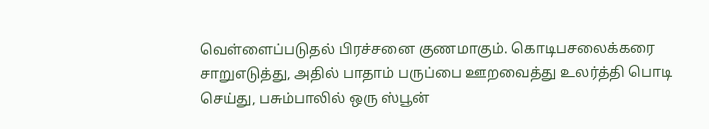வெள்ளைப்படுதல் பிரச்சனை குணமாகும். கொடிபசலைக்கரை சாறுஎடுத்து, அதில் பாதாம் பருப்பை ஊறவைத்து உலர்த்தி பொடி செய்து, பசும்பாலில் ஒரு ஸ்பூன்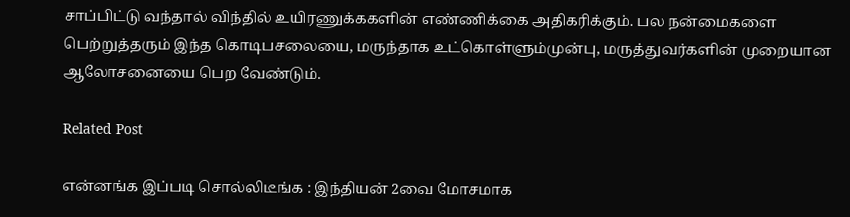சாப்பிட்டு வந்தால் விந்தில் உயிரணுக்ககளின் எண்ணிக்கை அதிகரிக்கும். பல நன்மைகளை பெற்றுத்தரும் இந்த கொடிபசலையை, மருந்தாக உட்கொள்ளும்முன்பு, மருத்துவர்களின் முறையான ஆலோசனையை பெற வேண்டும்.

Related Post

என்னங்க இப்படி சொல்லிடீங்க : இந்தியன் 2வை மோசமாக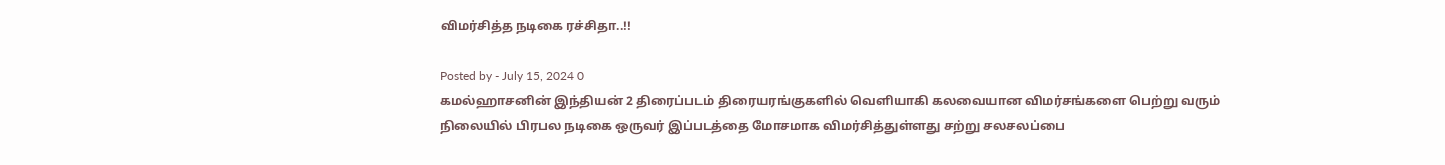விமர்சித்த நடிகை ரச்சிதா..!!

Posted by - July 15, 2024 0
கமல்ஹாசனின் இந்தியன் 2 திரைப்படம் திரையரங்குகளில் வெளியாகி கலவையான விமர்சங்களை பெற்று வரும் நிலையில் பிரபல நடிகை ஒருவர் இப்படத்தை மோசமாக விமர்சித்துள்ளது சற்று சலசலப்பை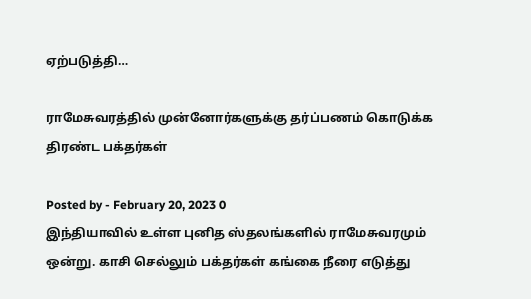ஏற்படுத்தி…

ராமேசுவரத்தில் முன்னோர்களுக்கு தர்ப்பணம் கொடுக்க திரண்ட பக்தர்கள்

Posted by - February 20, 2023 0
இந்தியாவில் உள்ள புனித ஸ்தலங்களில் ராமேசுவரமும் ஒன்று. காசி செல்லும் பக்தர்கள் கங்கை நீரை எடுத்து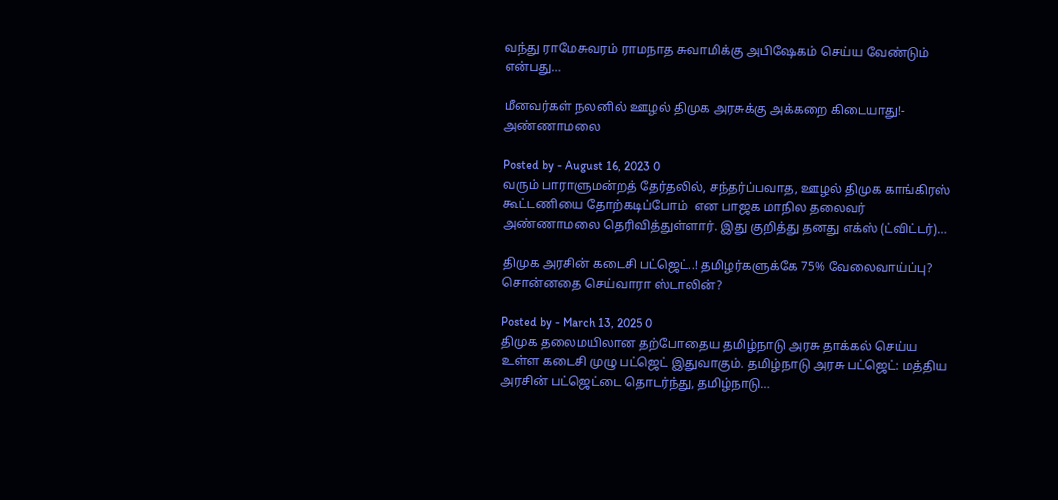வந்து ராமேசுவரம் ராமநாத சுவாமிக்கு அபிஷேகம் செய்ய வேண்டும் என்பது…

மீனவர்கள் நலனில் ஊழல் திமுக அரசுக்கு அக்கறை கிடையாது!- அண்ணாமலை

Posted by - August 16, 2023 0
வரும் பாராளுமன்றத் தேர்தலில், சந்தர்ப்பவாத, ஊழல் திமுக காங்கிரஸ் கூட்டணியை தோற்கடிப்போம்  என பாஜக மாநில தலைவர் அண்ணாமலை தெரிவித்துள்ளார். இது குறித்து தனது எக்ஸ் (ட்விட்டர்)…

திமுக அரசின் கடைசி பட்ஜெட்..! தமிழர்களுக்கே 75% வேலைவாய்ப்பு? சொன்னதை செய்வாரா ஸ்டாலின்?

Posted by - March 13, 2025 0
திமுக தலைமயிலான தற்போதைய தமிழ்நாடு அரசு தாக்கல் செய்ய உள்ள கடைசி முழு பட்ஜெட் இதுவாகும். தமிழ்நாடு அரசு பட்ஜெட்: மத்திய அரசின் பட்ஜெட்டை தொடர்ந்து, தமிழ்நாடு…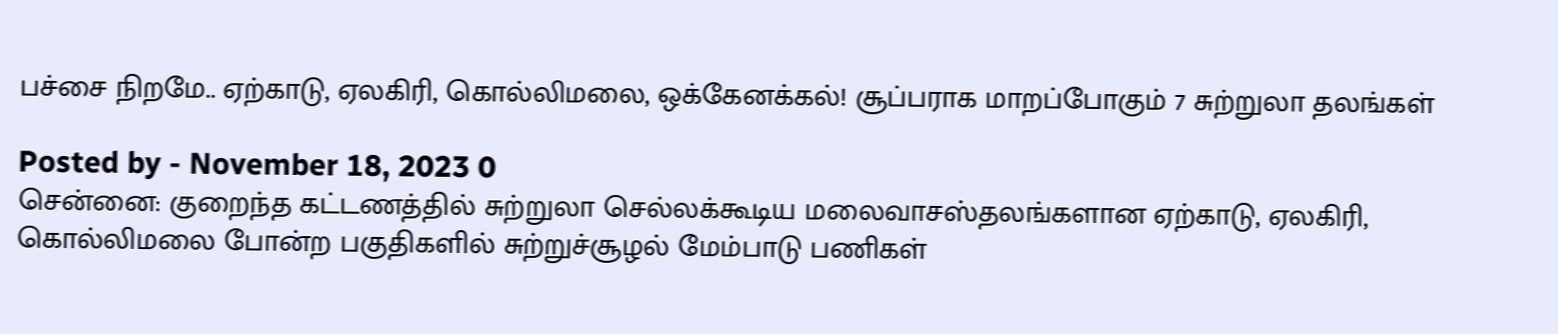பச்சை நிறமே.. ஏற்காடு, ஏலகிரி, கொல்லிமலை, ஒக்கேனக்கல்! சூப்பராக மாறப்போகும் 7 சுற்றுலா தலங்கள்

Posted by - November 18, 2023 0
சென்னை: குறைந்த கட்டணத்தில் சுற்றுலா செல்லக்கூடிய மலைவாசஸ்தலங்களான ஏற்காடு, ஏலகிரி, கொல்லிமலை போன்ற பகுதிகளில் சுற்றுச்சூழல் மேம்பாடு பணிகள்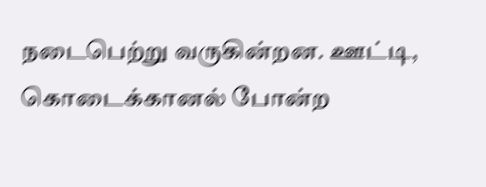நடைபெற்று வருகின்றன. ஊட்டி, கொடைக்கானல் போன்ற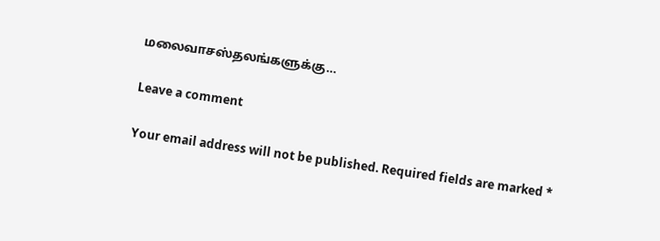மலைவாசஸ்தலங்களுக்கு…

Leave a comment

Your email address will not be published. Required fields are marked *